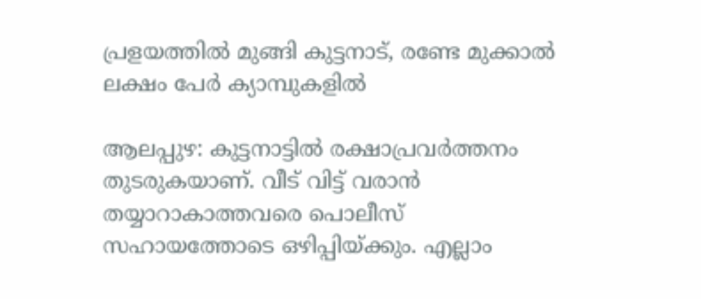പ്രളയത്തിൽ മുങ്ങി കുട്ടനാട്, രണ്ടേ മുക്കാൽ ലക്ഷം പേർ ക്യാമ്പുകളിൽ

ആലപ്പുഴ: കുട്ടനാട്ടിൽ രക്ഷാപ്രവർത്തനം തുടരുകയാണ്. വീട് വിട്ട് വരാൻ തയ്യാറാകാത്തവരെ പൊലീസ് സഹായത്തോടെ ഒഴിപ്പിയ്ക്കും. എല്ലാം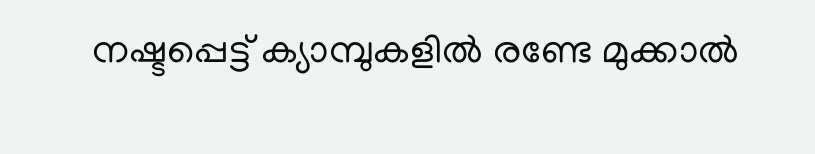നഷ്ടപ്പെട്ട് ക്യാമ്പുകളിൽ രണ്ടേ മുക്കാൽ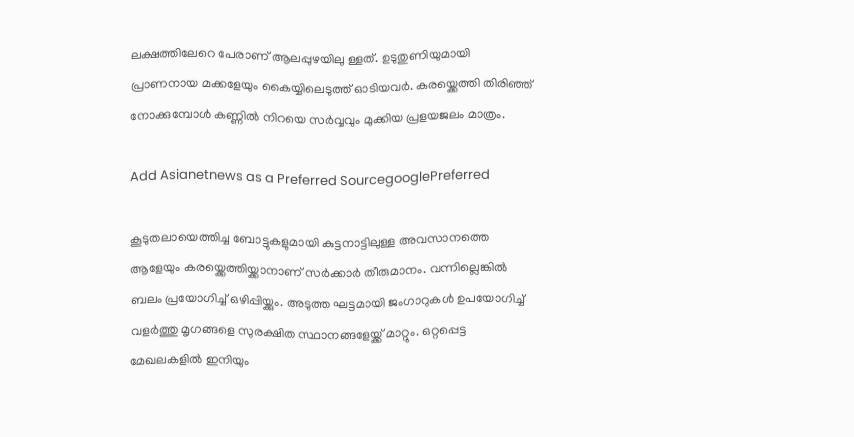ലക്ഷത്തിലേറെ പേരാണ് ആലപ്പുഴയിലു ള്ളത്. ഉടുതുണിയുമായി പ്രാണനായ മക്കളേയും കൈയ്യിലെടുത്ത് ഓടിയവർ. കരയ്ക്കെത്തി തിരി‍ഞ്ഞ് നോക്കുമ്പോൾ കണ്ണിൽ നിറയെ സർവ്വവും മുക്കിയ പ്രളയജലം മാത്രം.

Add Asianetnews as a Preferred SourcegooglePreferred

കൂടുതലായെത്തിച്ച ബോട്ടുകളുമായി കുട്ടനാട്ടിലുള്ള അവസാനത്തെ ആളേയും കരയ്ക്കെത്തിയ്ക്കാനാണ് സർക്കാർ തീരുമാനം. വന്നില്ലെങ്കിൽ ബലം പ്രയോഗിച്ച് ഒഴിപ്പിയ്ക്കും. അടുത്ത ഘട്ടമായി ജംഗാറുകൾ ഉപയോഗിച്ച് വളർത്തു മൃഗങ്ങളെ സുരക്ഷിത സ്ഥാനങ്ങളേയ്ക്ക് മാറ്റും. ഒറ്റപ്പെട്ട മേഖലകളിൽ ഇനിയും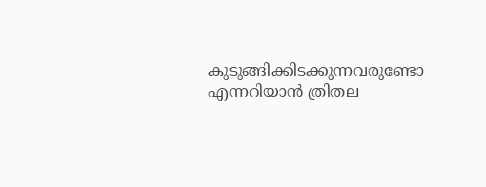കുടുങ്ങിക്കിടക്കുന്നവരുണ്ടോ എന്നറിയാൻ ത്രിതല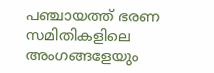പഞ്ചായത്ത് ഭരണ സമിതികളിലെ അംഗങ്ങളേയും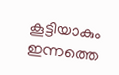കൂട്ടിയാകും ഇന്നത്തെ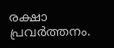രക്ഷാ പ്രവർത്തനം.